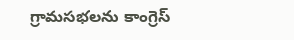గ్రామసభలను కాంగ్రెస్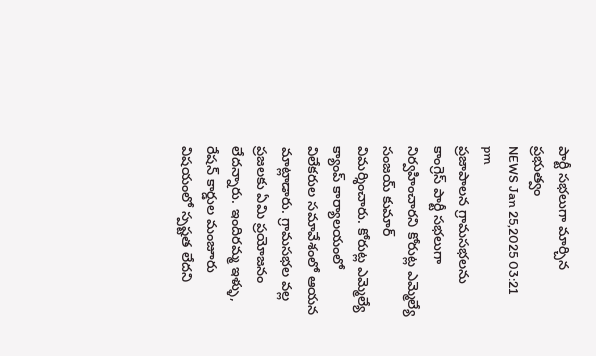పార్టీ సభలుగా మార్చిన ప్రభుత్వం
NEWS Jan 25,2025 03:21 pm
ప్రజాపాలన గ్రామసభలను కాంగ్రెస్ పార్టీ సభలుగా నిర్వహించారని కోరుట్ల ఎమ్మెల్యే సంజయ్ కుమార్ విమర్శించారు. కోరుట్ల ఎమ్మెల్యే క్యాంప్ కార్యాలయంలో విలేకరుల సమావేశంలో ఆయన మాట్లాడారు. గ్రామసభల వల్ల ప్రజలకు ఏమి ప్రయోజనం లేదన్నారు. ఇందిరమ్మ ఇళ్ళు, రేషన్ కార్డుల మంజూరు విషయంలో స్పష్టత లేదని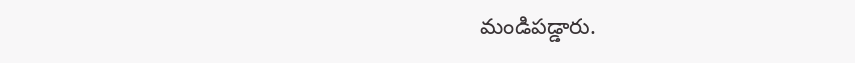మండిపడ్డారు.